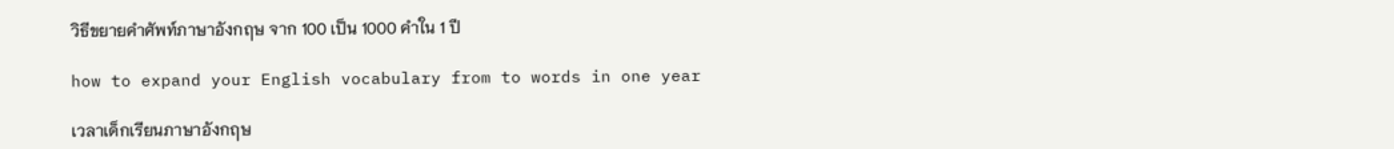วิธีขยายคำศัพท์ภาษาอังกฤษ จาก 100 เป็น 1000 คำใน 1 ปี

how to expand your English vocabulary from to words in one year

เวลาเด็กเรียนภาษาอังกฤษ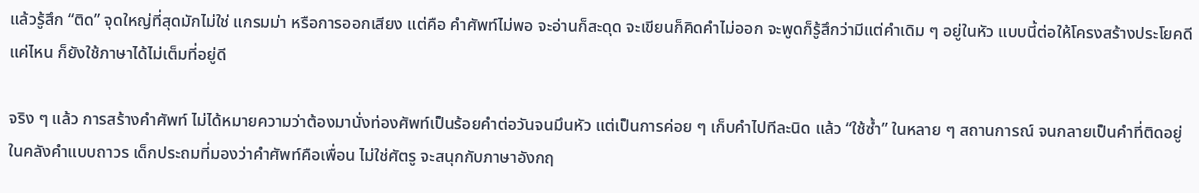แล้วรู้สึก “ติด” จุดใหญ่ที่สุดมักไม่ใช่ แกรมม่า หรือการออกเสียง แต่คือ คำศัพท์ไม่พอ จะอ่านก็สะดุด จะเขียนก็คิดคำไม่ออก จะพูดก็รู้สึกว่ามีแต่คำเดิม ๆ อยู่ในหัว แบบนี้ต่อให้โครงสร้างประโยคดีแค่ไหน ก็ยังใช้ภาษาได้ไม่เต็มที่อยู่ดี

จริง ๆ แล้ว การสร้างคำศัพท์ ไม่ได้หมายความว่าต้องมานั่งท่องศัพท์เป็นร้อยคำต่อวันจนมึนหัว แต่เป็นการค่อย ๆ เก็บคำไปทีละนิด แล้ว “ใช้ซ้ำ” ในหลาย ๆ สถานการณ์ จนกลายเป็นคำที่ติดอยู่ในคลังคำแบบถาวร เด็กประถมที่มองว่าคำศัพท์คือเพื่อน ไม่ใช่ศัตรู จะสนุกกับภาษาอังกฤ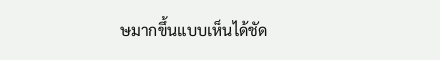ษมากขึ้นแบบเห็นได้ชัด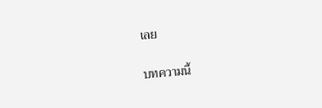เลย

บทความนี้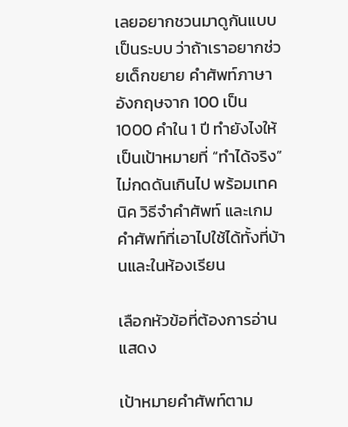เลยอยากชวนมาดูกันแบบเป็นระบบ ว่าถ้าเราอยากช่วยเด็กขยาย คำศัพท์ภาษาอังกฤษจาก 100 เป็น 1000 คำใน 1 ปี ทำยังไงให้เป็นเป้าหมายที่ “ทำได้จริง” ไม่กดดันเกินไป พร้อมเทคนิค วิธีจำคำศัพท์ และเกมคำศัพท์ที่เอาไปใช้ได้ทั้งที่บ้านและในห้องเรียน

เลือกหัวข้อที่ต้องการอ่าน แสดง

เป้าหมายคำศัพท์ตาม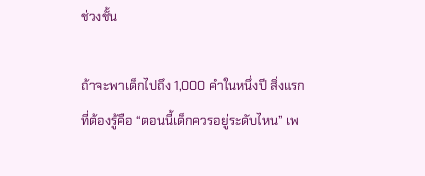ช่วงชั้น

ถ้าจะพาเด็กไปถึง 1,000 คำในหนึ่งปี สิ่งแรกที่ต้องรู้คือ “ตอนนี้เด็กควรอยู่ระดับไหน” เพ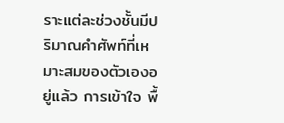ราะแต่ละช่วงชั้นมีปริมาณคำศัพท์ที่เหมาะสมของตัวเองอยู่แล้ว การเข้าใจ พื้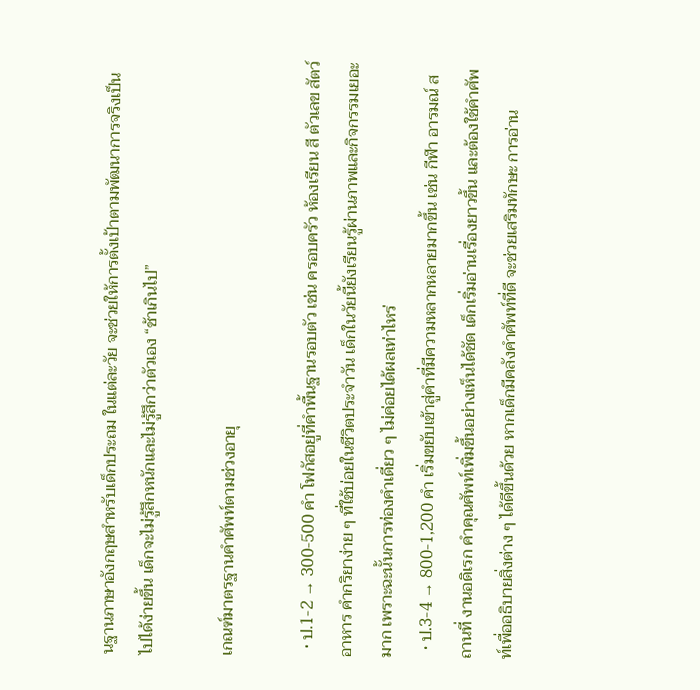นฐานภาษาอังกฤษสำหรับเด็กประถม ในแต่ละวัย จะช่วยให้การตั้งเป้าตามพัฒนาการจริงเป็นไปได้ง่ายขึ้น เด็กจะไม่รู้สึกหนักและไม่รู้สึกว่าตัวเอง “ช้าเกินไป”

เกณฑ์มาตรฐานคำศัพท์ตามช่วงอายุ

  • ป.1-2 → 300-500 คำ โฟกัสอยู่ที่คำพื้นฐานรอบตัว เช่น ครอบครัว ห้องเรียน สี ตัวเลข สัตว์ อาหาร คำกริยาง่าย ๆ ที่ใช้บ่อยในชีวิตประจำวัน เด็กในวัยนี้ยังเรียนรู้ผ่านภาพและกิจกรรมเยอะมาก เพราะฉะนั้นการท่องคำเดี่ยว ๆ ไม่ค่อยได้ผลเท่าไหร่
  • ป.3-4 → 800-1,200 คำ เริ่มขยับเข้าสู่คำที่มีความหลากหลายมากขึ้น เช่น กีฬา อารมณ์ สถานที่ งานอดิเรก คำคุณศัพท์เพิ่มขึ้นอย่างเห็นได้ชัด เด็กเริ่มอ่านเรื่องยาวขึ้น และต้องใช้คำศัพท์เพื่ออธิบายสิ่งต่าง ๆ ได้ดีขึ้นด้วย หากเด็กมีคลังคำศัพท์ที่ดี จะช่วยเสริมทักษะ การอ่าน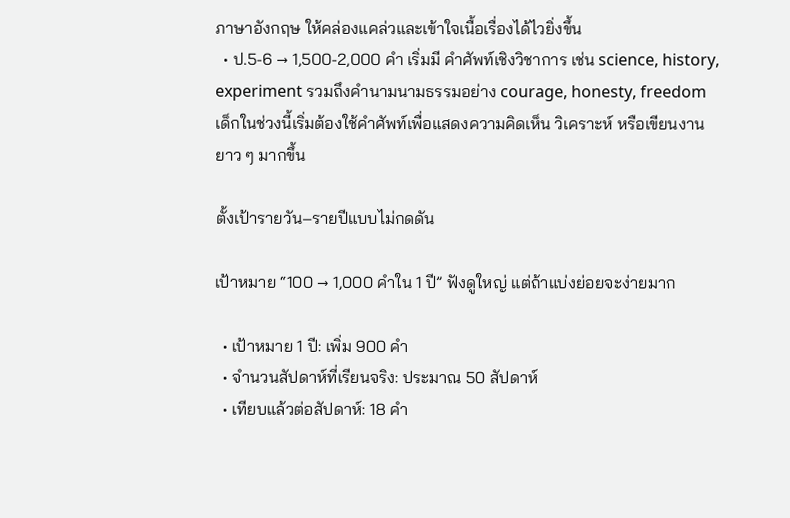ภาษาอังกฤษ ให้คล่องแคล่วและเข้าใจเนื้อเรื่องได้ไวยิ่งขึ้น
  • ป.5-6 → 1,500-2,000 คำ เริ่มมี คำศัพท์เชิงวิชาการ เช่น science, history, experiment รวมถึงคำนามนามธรรมอย่าง courage, honesty, freedom เด็กในช่วงนี้เริ่มต้องใช้คำศัพท์เพื่อแสดงความคิดเห็น วิเคราะห์ หรือเขียนงานยาว ๆ มากขึ้น

ตั้งเป้ารายวัน–รายปีแบบไม่กดดัน

เป้าหมาย “100 → 1,000 คำใน 1 ปี” ฟังดูใหญ่ แต่ถ้าแบ่งย่อยจะง่ายมาก

  • เป้าหมาย 1 ปี: เพิ่ม 900 คำ
  • จำนวนสัปดาห์ที่เรียนจริง: ประมาณ 50 สัปดาห์
  • เทียบแล้วต่อสัปดาห์: 18 คำ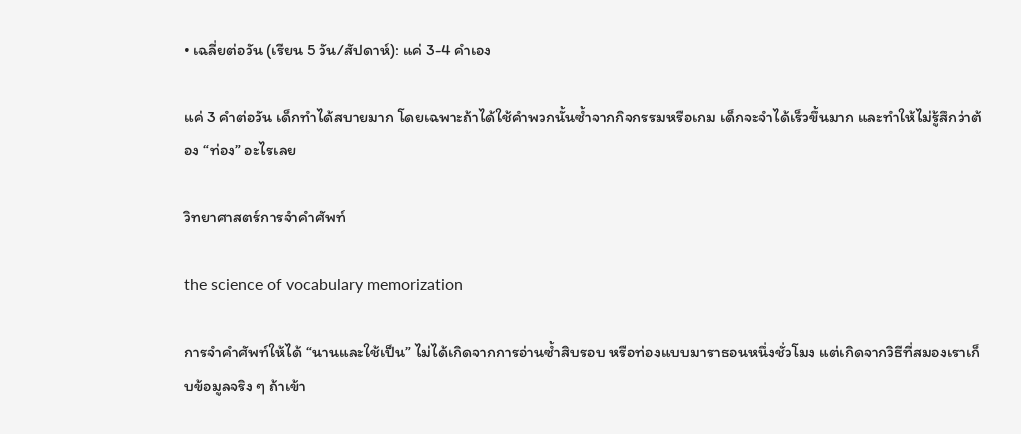• เฉลี่ยต่อวัน (เรียน 5 วัน/สัปดาห์): แค่ 3-4 คำเอง

แค่ 3 คำต่อวัน เด็กทำได้สบายมาก โดยเฉพาะถ้าได้ใช้คำพวกนั้นซ้ำจากกิจกรรมหรือเกม เด็กจะจำได้เร็วขึ้นมาก และทำให้ไม่รู้สึกว่าต้อง “ท่อง” อะไรเลย

วิทยาศาสตร์การจำคำศัพท์

the science of vocabulary memorization

การจำคำศัพท์ให้ได้ “นานและใช้เป็น” ไม่ได้เกิดจากการอ่านซ้ำสิบรอบ หรือท่องแบบมาราธอนหนึ่งชั่วโมง แต่เกิดจากวิธีที่สมองเราเก็บข้อมูลจริง ๆ ถ้าเข้า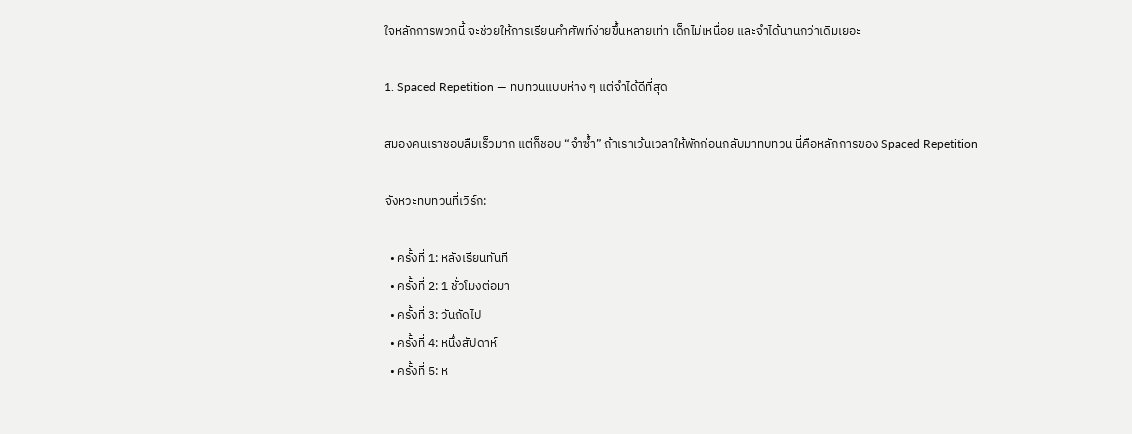ใจหลักการพวกนี้ จะช่วยให้การเรียนคำศัพท์ง่ายขึ้นหลายเท่า เด็กไม่เหนื่อย และจำได้นานกว่าเดิมเยอะ

1. Spaced Repetition — ทบทวนแบบห่าง ๆ แต่จำได้ดีที่สุด

สมองคนเราชอบลืมเร็วมาก แต่ก็ชอบ “จำซ้ำ” ถ้าเราเว้นเวลาให้พักก่อนกลับมาทบทวน นี่คือหลักการของ Spaced Repetition

จังหวะทบทวนที่เวิร์ก:

  • ครั้งที่ 1: หลังเรียนทันที
  • ครั้งที่ 2: 1 ชั่วโมงต่อมา
  • ครั้งที่ 3: วันถัดไป
  • ครั้งที่ 4: หนึ่งสัปดาห์
  • ครั้งที่ 5: ห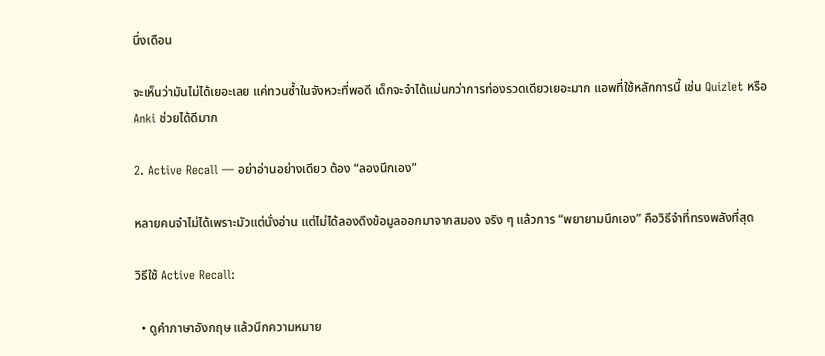นึ่งเดือน

จะเห็นว่ามันไม่ได้เยอะเลย แค่ทวนซ้ำในจังหวะที่พอดี เด็กจะจำได้แม่นกว่าการท่องรวดเดียวเยอะมาก แอพที่ใช้หลักการนี้ เช่น Quizlet หรือ Anki ช่วยได้ดีมาก

2. Active Recall — อย่าอ่านอย่างเดียว ต้อง “ลองนึกเอง”

หลายคนจำไม่ได้เพราะมัวแต่นั่งอ่าน แต่ไม่ได้ลองดึงข้อมูลออกมาจากสมอง จริง ๆ แล้วการ “พยายามนึกเอง” คือวิธีจำที่ทรงพลังที่สุด

วิธีใช้ Active Recall:

  • ดูคำภาษาอังกฤษ แล้วนึกความหมาย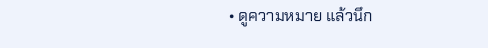• ดูความหมาย แล้วนึก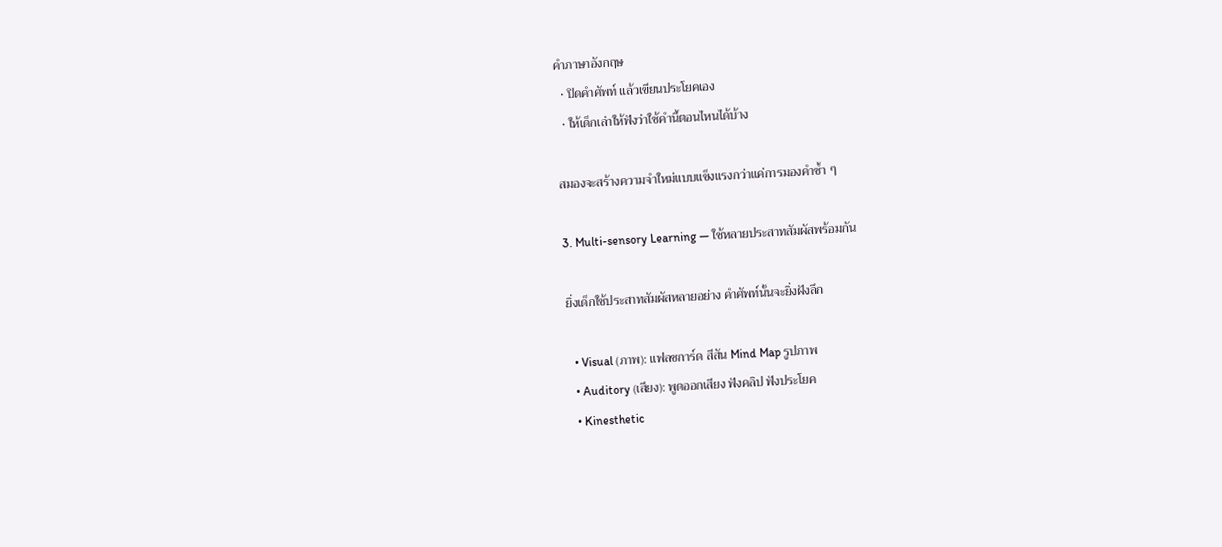คำภาษาอังกฤษ
  • ปิดคำศัพท์ แล้วเขียนประโยคเอง
  • ให้เด็กเล่าให้ฟังว่าใช้คำนี้ตอนไหนได้บ้าง

สมองจะสร้างความจำใหม่แบบแข็งแรงกว่าแค่การมองคำซ้ำ ๆ

3. Multi-sensory Learning — ใช้หลายประสาทสัมผัสพร้อมกัน

ยิ่งเด็กใช้ประสาทสัมผัสหลายอย่าง คำศัพท์นั้นจะยิ่งฝังลึก

  • Visual (ภาพ): แฟลชการ์ด สีสัน Mind Map รูปภาพ
  • Auditory (เสียง): พูดออกเสียง ฟังคลิป ฟังประโยค
  • Kinesthetic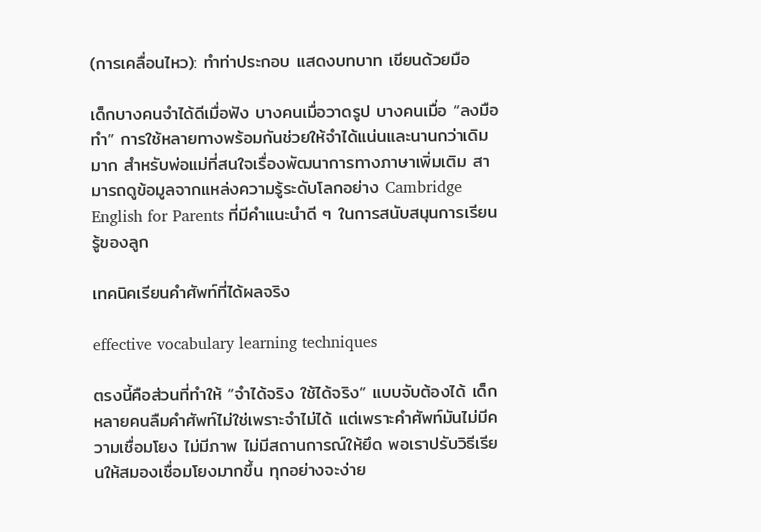(การเคลื่อนไหว): ทำท่าประกอบ แสดงบทบาท เขียนด้วยมือ

เด็กบางคนจำได้ดีเมื่อฟัง บางคนเมื่อวาดรูป บางคนเมื่อ “ลงมือทำ” การใช้หลายทางพร้อมกันช่วยให้จำได้แน่นและนานกว่าเดิมมาก สำหรับพ่อแม่ที่สนใจเรื่องพัฒนาการทางภาษาเพิ่มเติม สามารถดูข้อมูลจากแหล่งความรู้ระดับโลกอย่าง Cambridge English for Parents ที่มีคำแนะนำดี ๆ ในการสนับสนุนการเรียนรู้ของลูก

เทคนิคเรียนคำศัพท์ที่ได้ผลจริง

effective vocabulary learning techniques

ตรงนี้คือส่วนที่ทำให้ “จำได้จริง ใช้ได้จริง” แบบจับต้องได้ เด็กหลายคนลืมคำศัพท์ไม่ใช่เพราะจำไม่ได้ แต่เพราะคำศัพท์มันไม่มีความเชื่อมโยง ไม่มีภาพ ไม่มีสถานการณ์ให้ยึด พอเราปรับวิธีเรียนให้สมองเชื่อมโยงมากขึ้น ทุกอย่างจะง่าย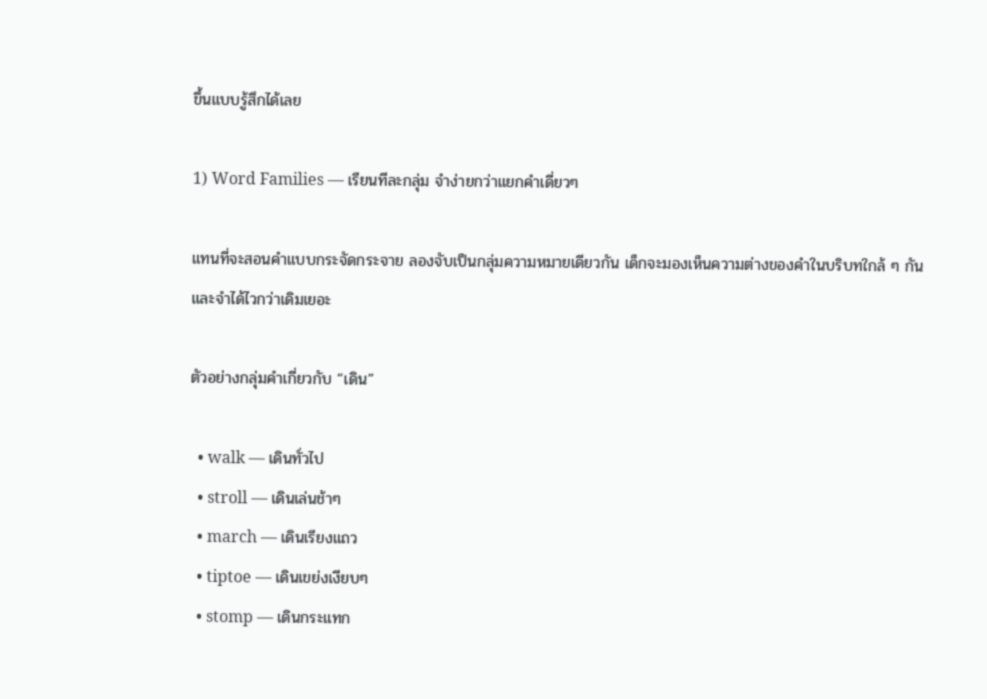ขึ้นแบบรู้สึกได้เลย

1) Word Families — เรียนทีละกลุ่ม จำง่ายกว่าแยกคำเดี่ยวๆ

แทนที่จะสอนคำแบบกระจัดกระจาย ลองจับเป็นกลุ่มความหมายเดียวกัน เด็กจะมองเห็นความต่างของคำในบริบทใกล้ ๆ กัน และจำได้ไวกว่าเดิมเยอะ

ตัวอย่างกลุ่มคำเกี่ยวกับ “เดิน”

  • walk — เดินทั่วไป
  • stroll — เดินเล่นช้าๆ
  • march — เดินเรียงแถว
  • tiptoe — เดินเขย่งเงียบๆ
  • stomp — เดินกระแทก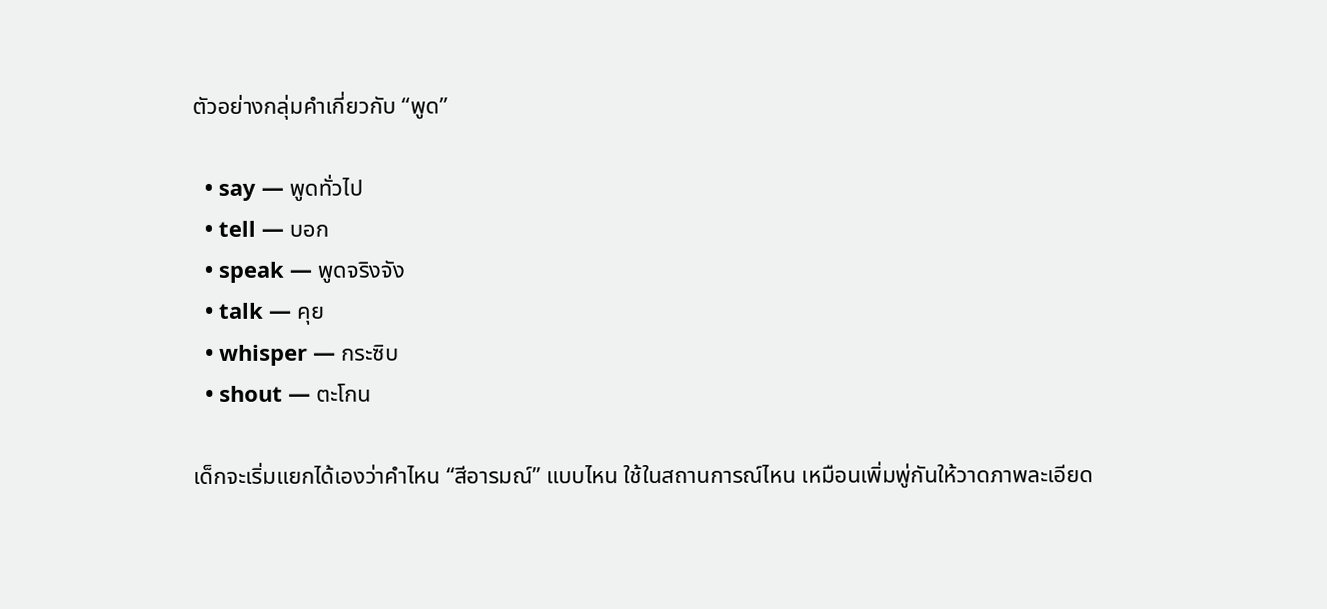ตัวอย่างกลุ่มคำเกี่ยวกับ “พูด”

  • say — พูดทั่วไป
  • tell — บอก
  • speak — พูดจริงจัง
  • talk — คุย
  • whisper — กระซิบ
  • shout — ตะโกน

เด็กจะเริ่มแยกได้เองว่าคำไหน “สีอารมณ์” แบบไหน ใช้ในสถานการณ์ไหน เหมือนเพิ่มพู่กันให้วาดภาพละเอียด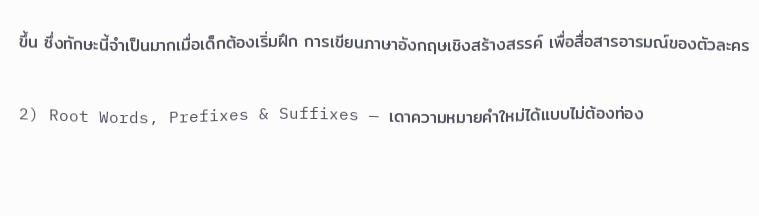ขึ้น ซึ่งทักษะนี้จำเป็นมากเมื่อเด็กต้องเริ่มฝึก การเขียนภาษาอังกฤษเชิงสร้างสรรค์ เพื่อสื่อสารอารมณ์ของตัวละคร

2) Root Words, Prefixes & Suffixes — เดาความหมายคำใหม่ได้แบบไม่ต้องท่อง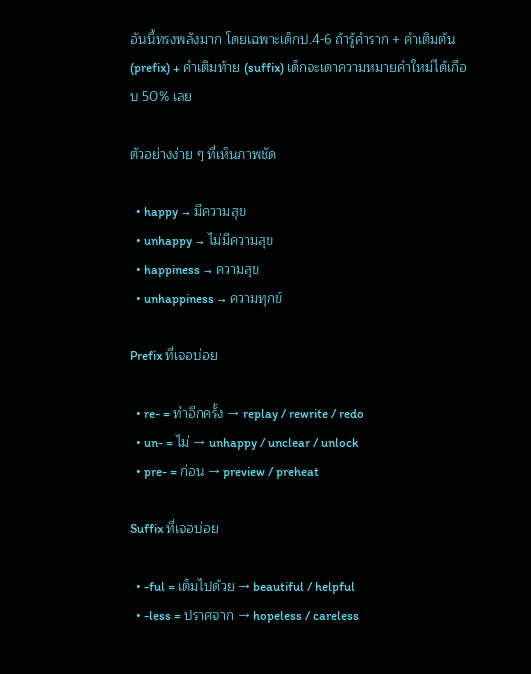อันนี้ทรงพลังมาก โดยเฉพาะเด็กป.4-6 ถ้ารู้คำราก + คำเติมต้น (prefix) + คำเติมท้าย (suffix) เด็กจะเดาความหมายคำใหม่ได้เกือบ 50% เลย

ตัวอย่างง่าย ๆ ที่เห็นภาพชัด

  • happy → มีความสุข
  • unhappy → ไม่มีความสุข
  • happiness → ความสุข
  • unhappiness → ความทุกข์

Prefix ที่เจอบ่อย

  • re- = ทำอีกครั้ง → replay / rewrite / redo
  • un- = ไม่ → unhappy / unclear / unlock
  • pre- = ก่อน → preview / preheat

Suffix ที่เจอบ่อย

  • -ful = เต็มไปด้วย → beautiful / helpful
  • -less = ปราศจาก → hopeless / careless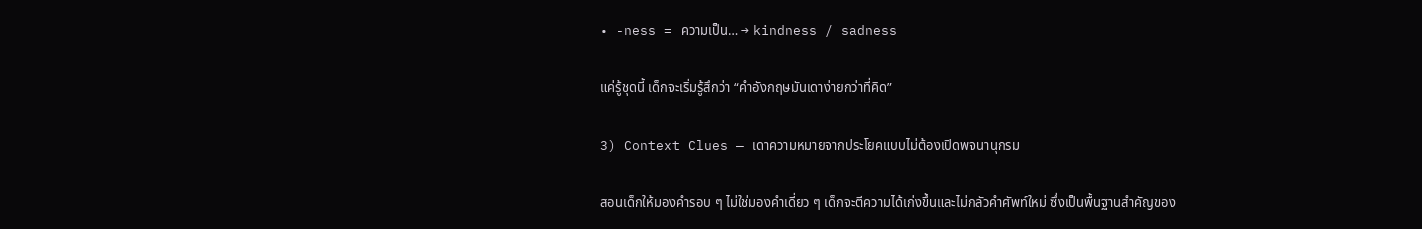• -ness = ความเป็น… → kindness / sadness

แค่รู้ชุดนี้ เด็กจะเริ่มรู้สึกว่า “คำอังกฤษมันเดาง่ายกว่าที่คิด”

3) Context Clues — เดาความหมายจากประโยคแบบไม่ต้องเปิดพจนานุกรม

สอนเด็กให้มองคำรอบ ๆ ไม่ใช่มองคำเดี่ยว ๆ เด็กจะตีความได้เก่งขึ้นและไม่กลัวคำศัพท์ใหม่ ซึ่งเป็นพื้นฐานสำคัญของ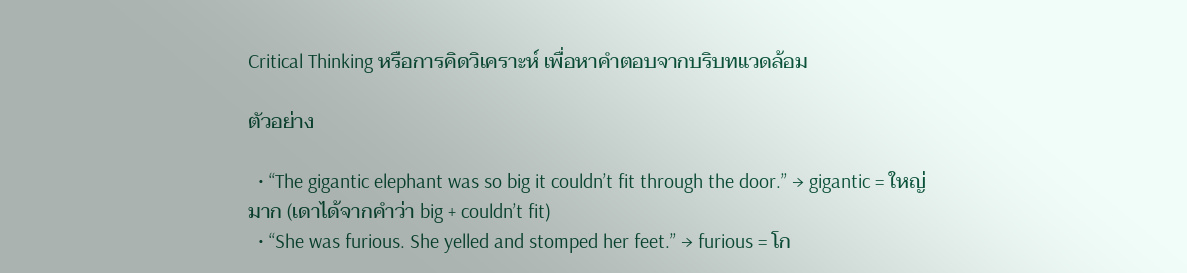Critical Thinking หรือการคิดวิเคราะห์ เพื่อหาคำตอบจากบริบทแวดล้อม

ตัวอย่าง

  • “The gigantic elephant was so big it couldn’t fit through the door.” → gigantic = ใหญ่มาก (เดาได้จากคำว่า big + couldn’t fit)
  • “She was furious. She yelled and stomped her feet.” → furious = โก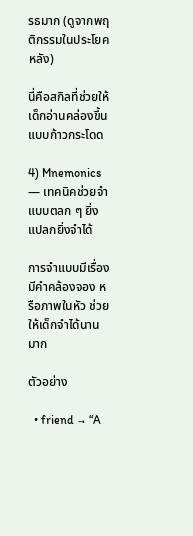รธมาก (ดูจากพฤติกรรมในประโยคหลัง)

นี่คือสกิลที่ช่วยให้เด็กอ่านคล่องขึ้นแบบก้าวกระโดด

4) Mnemonics — เทคนิคช่วยจำแบบตลก ๆ ยิ่งแปลกยิ่งจำได้

การจำแบบมีเรื่อง มีคำคล้องจอง หรือภาพในหัว ช่วยให้เด็กจำได้นานมาก

ตัวอย่าง

  • friend → “A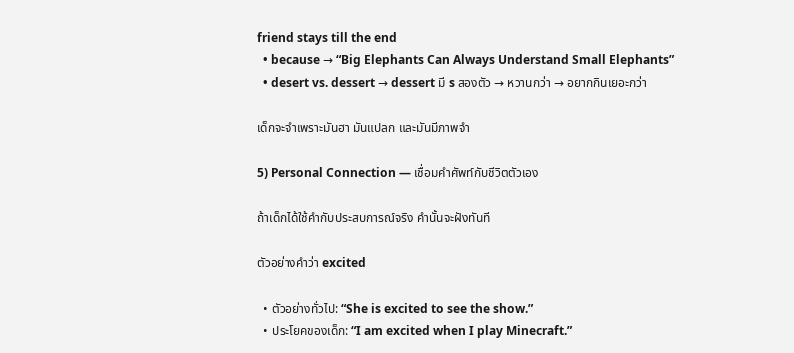friend stays till the end
  • because → “Big Elephants Can Always Understand Small Elephants”
  • desert vs. dessert → dessert มี s สองตัว → หวานกว่า → อยากกินเยอะกว่า

เด็กจะจำเพราะมันฮา มันแปลก และมันมีภาพจำ

5) Personal Connection — เชื่อมคำศัพท์กับชีวิตตัวเอง

ถ้าเด็กได้ใช้คำกับประสบการณ์จริง คำนั้นจะฝังทันที

ตัวอย่างคำว่า excited

  • ตัวอย่างทั่วไป: “She is excited to see the show.”
  • ประโยคของเด็ก: “I am excited when I play Minecraft.”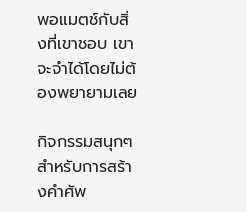พอแมตช์กับสิ่งที่เขาชอบ เขาจะจำได้โดยไม่ต้องพยายามเลย

กิจกรรมสนุกๆ สำหรับการสร้างคำศัพ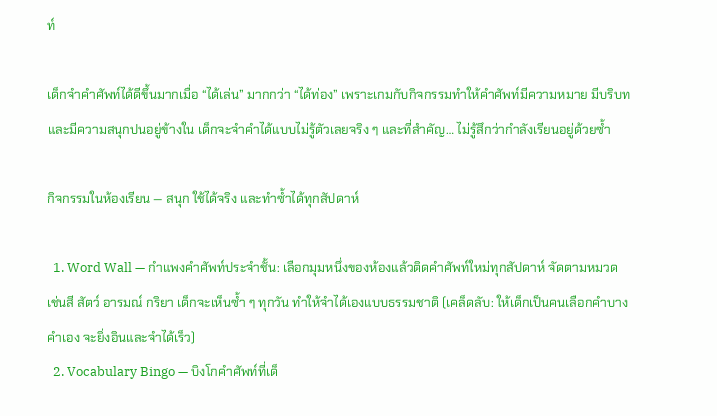ท์

เด็กจำคำศัพท์ได้ดีขึ้นมากเมื่อ “ได้เล่น” มากกว่า “ได้ท่อง” เพราะเกมกับกิจกรรมทำให้คำศัพท์มีความหมาย มีบริบท และมีความสนุกปนอยู่ข้างใน เด็กจะจำคำได้แบบไม่รู้ตัวเลยจริง ๆ และที่สำคัญ… ไม่รู้สึกว่ากำลังเรียนอยู่ด้วยซ้ำ

กิจกรรมในห้องเรียน — สนุก ใช้ได้จริง และทำซ้ำได้ทุกสัปดาห์

  1. Word Wall — กำแพงคำศัพท์ประจำชั้น: เลือกมุมหนึ่งของห้องแล้วติดคำศัพท์ใหม่ทุกสัปดาห์ จัดตามหมวด เช่นสี สัตว์ อารมณ์ กริยา เด็กจะเห็นซ้ำ ๆ ทุกวัน ทำให้จำได้เองแบบธรรมชาติ (เคล็ดลับ: ให้เด็กเป็นคนเลือกคำบางคำเอง จะยิ่งอินและจำได้เร็ว)
  2. Vocabulary Bingo — บิงโกคำศัพท์ที่เด็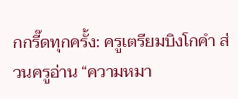กกรี๊ดทุกครั้ง: ครูเตรียมบิงโกคำ ส่วนครูอ่าน “ความหมา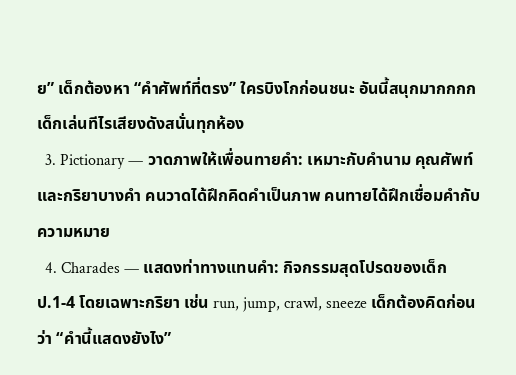ย” เด็กต้องหา “คำศัพท์ที่ตรง” ใครบิงโกก่อนชนะ อันนี้สนุกมากกกก เด็กเล่นทีไรเสียงดังสนั่นทุกห้อง
  3. Pictionary — วาดภาพให้เพื่อนทายคำ: เหมาะกับคำนาม คุณศัพท์ และกริยาบางคำ คนวาดได้ฝึกคิดคำเป็นภาพ คนทายได้ฝึกเชื่อมคำกับความหมาย
  4. Charades — แสดงท่าทางแทนคำ: กิจกรรมสุดโปรดของเด็กป.1-4 โดยเฉพาะกริยา เช่น run, jump, crawl, sneeze เด็กต้องคิดก่อนว่า “คำนี้แสดงยังไง”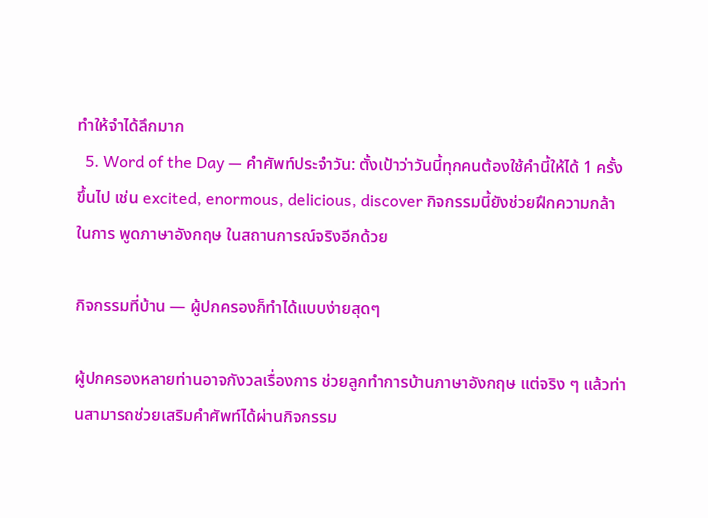ทำให้จำได้ลึกมาก
  5. Word of the Day — คำศัพท์ประจำวัน: ตั้งเป้าว่าวันนี้ทุกคนต้องใช้คำนี้ให้ได้ 1 ครั้งขึ้นไป เช่น excited, enormous, delicious, discover กิจกรรมนี้ยังช่วยฝึกความกล้าในการ พูดภาษาอังกฤษ ในสถานการณ์จริงอีกด้วย

กิจกรรมที่บ้าน — ผู้ปกครองก็ทำได้แบบง่ายสุดๆ

ผู้ปกครองหลายท่านอาจกังวลเรื่องการ ช่วยลูกทำการบ้านภาษาอังกฤษ แต่จริง ๆ แล้วท่านสามารถช่วยเสริมคำศัพท์ได้ผ่านกิจกรรม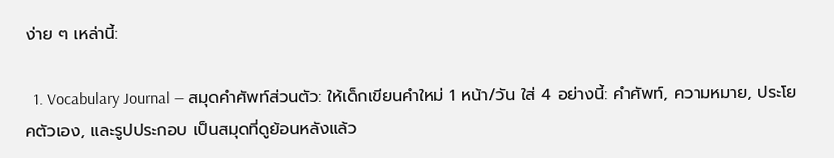ง่าย ๆ เหล่านี้:

  1. Vocabulary Journal — สมุดคำศัพท์ส่วนตัว: ให้เด็กเขียนคำใหม่ 1 หน้า/วัน ใส่ 4 อย่างนี้: คำศัพท์, ความหมาย, ประโยคตัวเอง, และรูปประกอบ เป็นสมุดที่ดูย้อนหลังแล้ว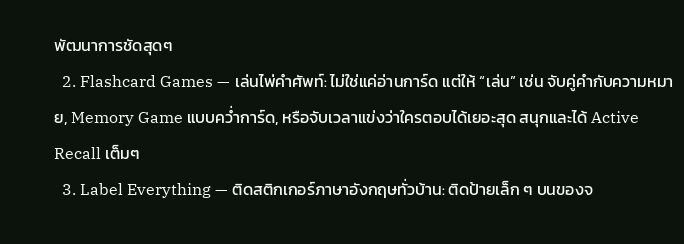พัฒนาการชัดสุดๆ
  2. Flashcard Games — เล่นไพ่คำศัพท์: ไม่ใช่แค่อ่านการ์ด แต่ให้ “เล่น” เช่น จับคู่คำกับความหมาย, Memory Game แบบคว่ำการ์ด, หรือจับเวลาแข่งว่าใครตอบได้เยอะสุด สนุกและได้ Active Recall เต็มๆ
  3. Label Everything — ติดสติกเกอร์ภาษาอังกฤษทั่วบ้าน: ติดป้ายเล็ก ๆ บนของจ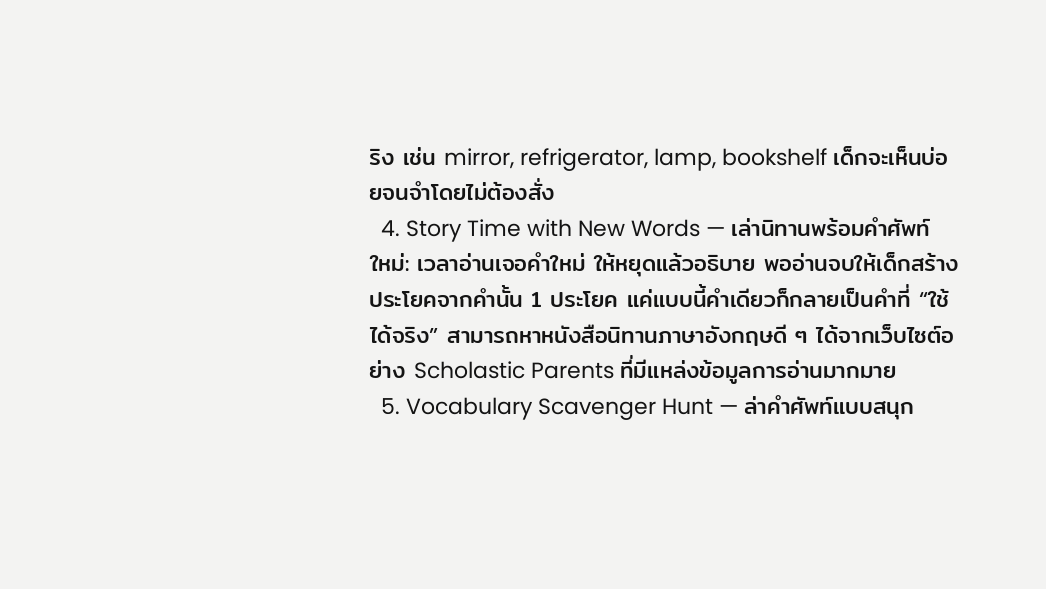ริง เช่น mirror, refrigerator, lamp, bookshelf เด็กจะเห็นบ่อยจนจำโดยไม่ต้องสั่ง
  4. Story Time with New Words — เล่านิทานพร้อมคำศัพท์ใหม่: เวลาอ่านเจอคำใหม่ ให้หยุดแล้วอธิบาย พออ่านจบให้เด็กสร้างประโยคจากคำนั้น 1 ประโยค แค่แบบนี้คำเดียวก็กลายเป็นคำที่ “ใช้ได้จริง” สามารถหาหนังสือนิทานภาษาอังกฤษดี ๆ ได้จากเว็บไซต์อย่าง Scholastic Parents ที่มีแหล่งข้อมูลการอ่านมากมาย
  5. Vocabulary Scavenger Hunt — ล่าคำศัพท์แบบสนุก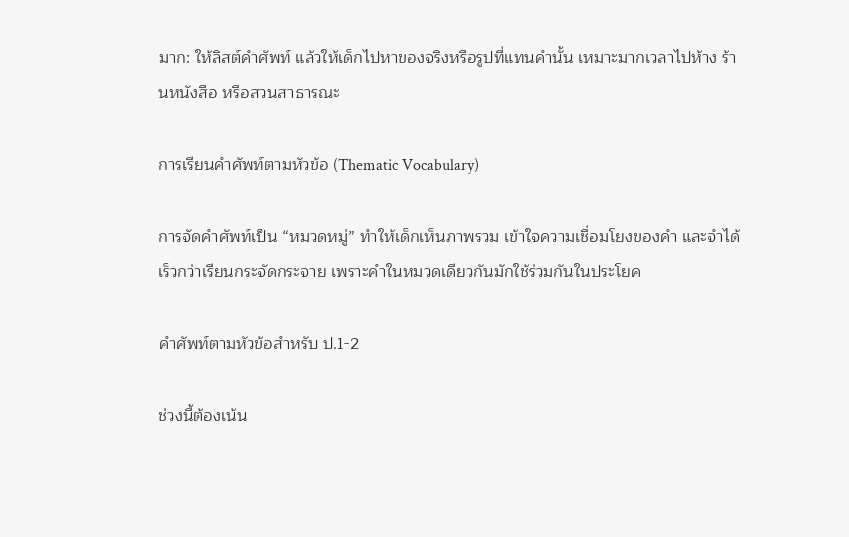มาก: ให้ลิสต์คำศัพท์ แล้วให้เด็กไปหาของจริงหรือรูปที่แทนคำนั้น เหมาะมากเวลาไปห้าง ร้านหนังสือ หรือสวนสาธารณะ

การเรียนคำศัพท์ตามหัวข้อ (Thematic Vocabulary)

การจัดคำศัพท์เป็น “หมวดหมู่” ทำให้เด็กเห็นภาพรวม เข้าใจความเชื่อมโยงของคำ และจำได้เร็วกว่าเรียนกระจัดกระจาย เพราะคำในหมวดเดียวกันมักใช้ร่วมกันในประโยค

คำศัพท์ตามหัวข้อสำหรับ ป.1-2

ช่วงนี้ต้องเน้น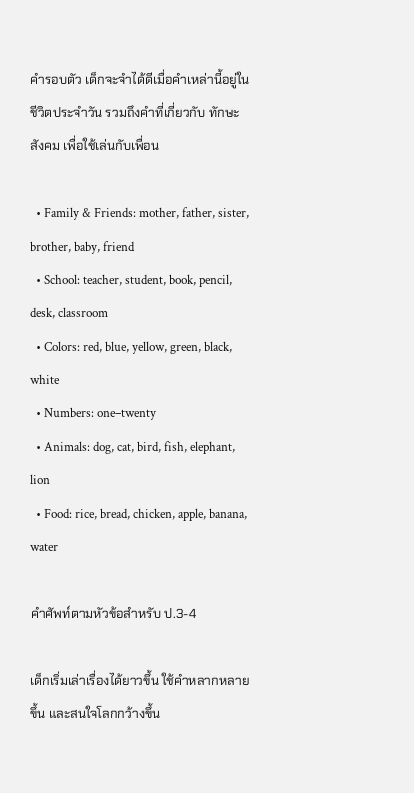คำรอบตัว เด็กจะจำได้ดีเมื่อคำเหล่านี้อยู่ในชีวิตประจำวัน รวมถึงคำที่เกี่ยวกับ ทักษะสังคม เพื่อใช้เล่นกับเพื่อน

  • Family & Friends: mother, father, sister, brother, baby, friend
  • School: teacher, student, book, pencil, desk, classroom
  • Colors: red, blue, yellow, green, black, white
  • Numbers: one–twenty
  • Animals: dog, cat, bird, fish, elephant, lion
  • Food: rice, bread, chicken, apple, banana, water

คำศัพท์ตามหัวข้อสำหรับ ป.3-4

เด็กเริ่มเล่าเรื่องได้ยาวขึ้น ใช้คำหลากหลายขึ้น และสนใจโลกกว้างขึ้น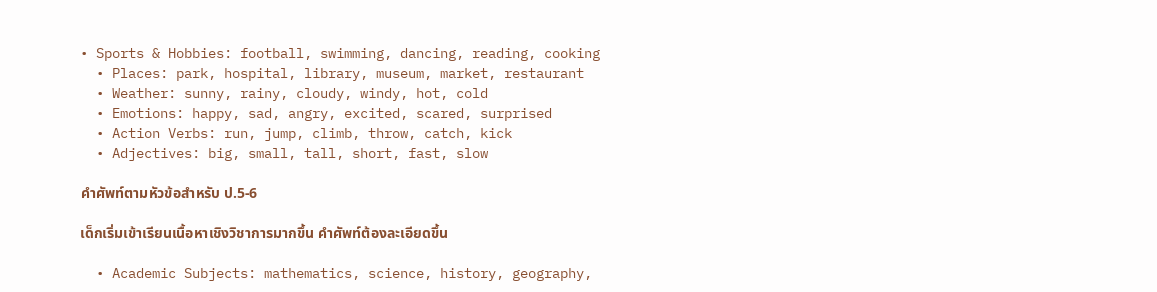• Sports & Hobbies: football, swimming, dancing, reading, cooking
  • Places: park, hospital, library, museum, market, restaurant
  • Weather: sunny, rainy, cloudy, windy, hot, cold
  • Emotions: happy, sad, angry, excited, scared, surprised
  • Action Verbs: run, jump, climb, throw, catch, kick
  • Adjectives: big, small, tall, short, fast, slow

คำศัพท์ตามหัวข้อสำหรับ ป.5-6

เด็กเริ่มเข้าเรียนเนื้อหาเชิงวิชาการมากขึ้น คำศัพท์ต้องละเอียดขึ้น

  • Academic Subjects: mathematics, science, history, geography,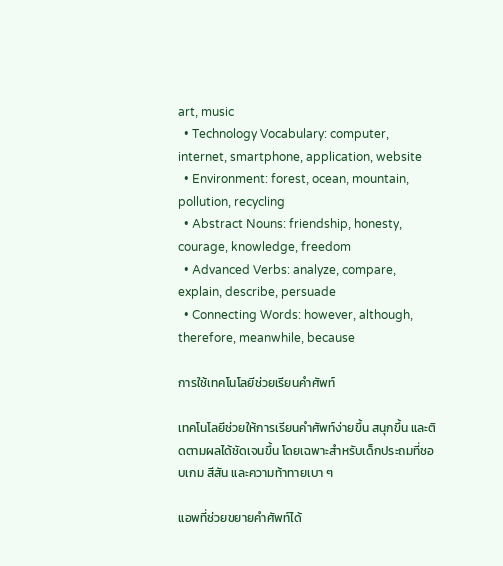art, music
  • Technology Vocabulary: computer, internet, smartphone, application, website
  • Environment: forest, ocean, mountain, pollution, recycling
  • Abstract Nouns: friendship, honesty, courage, knowledge, freedom
  • Advanced Verbs: analyze, compare, explain, describe, persuade
  • Connecting Words: however, although, therefore, meanwhile, because

การใช้เทคโนโลยีช่วยเรียนคำศัพท์

เทคโนโลยีช่วยให้การเรียนคำศัพท์ง่ายขึ้น สนุกขึ้น และติดตามผลได้ชัดเจนขึ้น โดยเฉพาะสำหรับเด็กประถมที่ชอบเกม สีสัน และความท้าทายเบา ๆ

แอพที่ช่วยขยายคำศัพท์ได้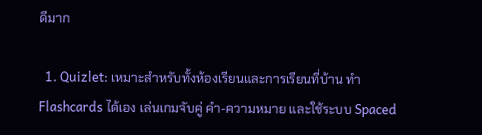ดีมาก

  1. Quizlet: เหมาะสำหรับทั้งห้องเรียนและการเรียนที่บ้าน ทำ Flashcards ได้เอง เล่นเกมจับคู่ คำ-ความหมาย และใช้ระบบ Spaced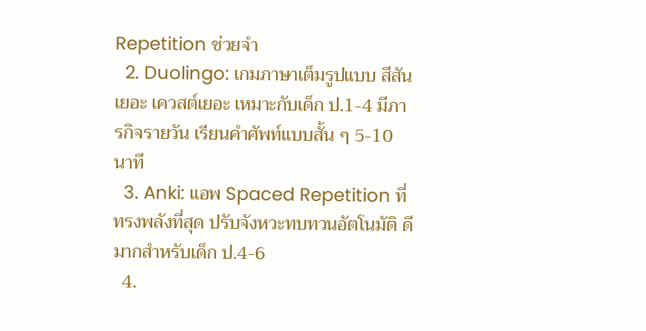Repetition ช่วยจำ
  2. Duolingo: เกมภาษาเต็มรูปแบบ สีสันเยอะ เควสต์เยอะ เหมาะกับเด็ก ป.1-4 มีภารกิจรายวัน เรียนคำศัพท์แบบสั้น ๆ 5-10 นาที
  3. Anki: แอพ Spaced Repetition ที่ทรงพลังที่สุด ปรับจังหวะทบทวนอัตโนมัติ ดีมากสำหรับเด็ก ป.4-6
  4.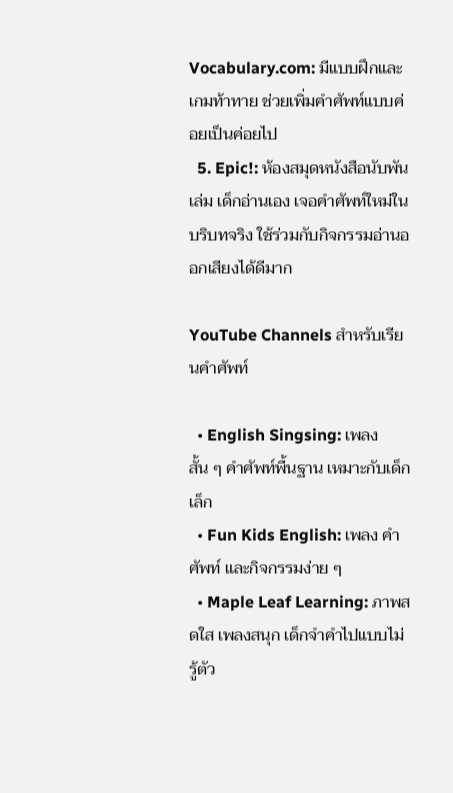Vocabulary.com: มีแบบฝึกและเกมท้าทาย ช่วยเพิ่มคำศัพท์แบบค่อยเป็นค่อยไป
  5. Epic!: ห้องสมุดหนังสือนับพันเล่ม เด็กอ่านเอง เจอคำศัพท์ใหม่ในบริบทจริง ใช้ร่วมกับกิจกรรมอ่านออกเสียงได้ดีมาก

YouTube Channels สำหรับเรียนคำศัพท์

  • English Singsing: เพลงสั้น ๆ คำศัพท์พื้นฐาน เหมาะกับเด็กเล็ก
  • Fun Kids English: เพลง คำศัพท์ และกิจกรรมง่าย ๆ
  • Maple Leaf Learning: ภาพสดใส เพลงสนุก เด็กจำคำไปแบบไม่รู้ตัว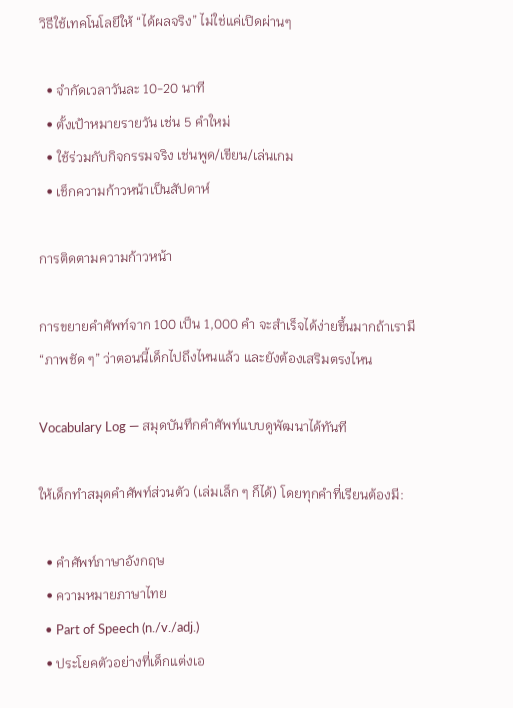วิธีใช้เทคโนโลยีให้ “ได้ผลจริง” ไม่ใช่แค่เปิดผ่านๆ

  • จำกัดเวลาวันละ 10-20 นาที
  • ตั้งเป้าหมายรายวัน เช่น 5 คำใหม่
  • ใช้ร่วมกับกิจกรรมจริง เช่นพูด/เขียน/เล่นเกม
  • เช็กความก้าวหน้าเป็นสัปดาห์

การติดตามความก้าวหน้า

การขยายคำศัพท์จาก 100 เป็น 1,000 คำ จะสำเร็จได้ง่ายขึ้นมากถ้าเรามี “ภาพชัด ๆ” ว่าตอนนี้เด็กไปถึงไหนแล้ว และยังต้องเสริมตรงไหน

Vocabulary Log — สมุดบันทึกคำศัพท์แบบดูพัฒนาได้ทันที

ให้เด็กทำสมุดคำศัพท์ส่วนตัว (เล่มเล็ก ๆ ก็ได้) โดยทุกคำที่เรียนต้องมี:

  • คำศัพท์ภาษาอังกฤษ
  • ความหมายภาษาไทย
  • Part of Speech (n./v./adj.)
  • ประโยคตัวอย่างที่เด็กแต่งเอ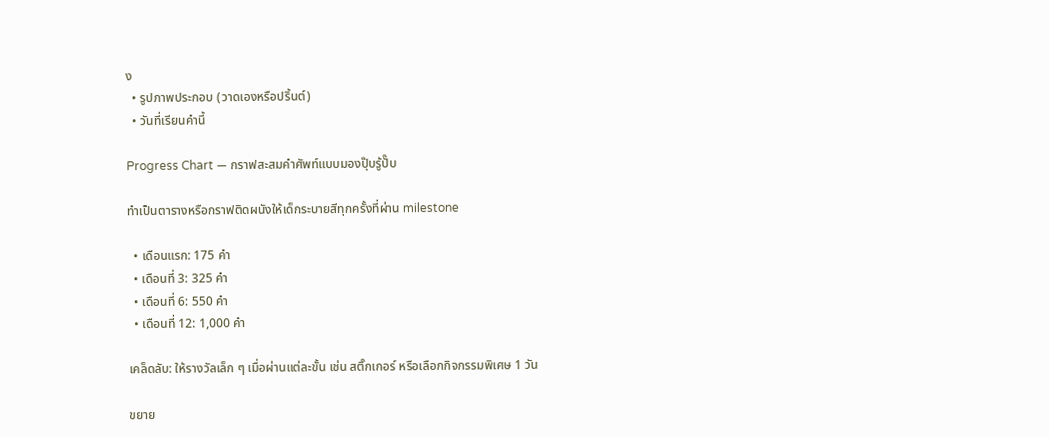ง
  • รูปภาพประกอบ (วาดเองหรือปริ้นต์)
  • วันที่เรียนคำนี้

Progress Chart — กราฟสะสมคำศัพท์แบบมองปุ๊บรู้ปั๊บ

ทำเป็นตารางหรือกราฟติดผนังให้เด็กระบายสีทุกครั้งที่ผ่าน milestone

  • เดือนแรก: 175 คำ
  • เดือนที่ 3: 325 คำ
  • เดือนที่ 6: 550 คำ
  • เดือนที่ 12: 1,000 คำ

เคล็ดลับ: ให้รางวัลเล็ก ๆ เมื่อผ่านแต่ละขั้น เช่น สติ๊กเกอร์ หรือเลือกกิจกรรมพิเศษ 1 วัน

ขยาย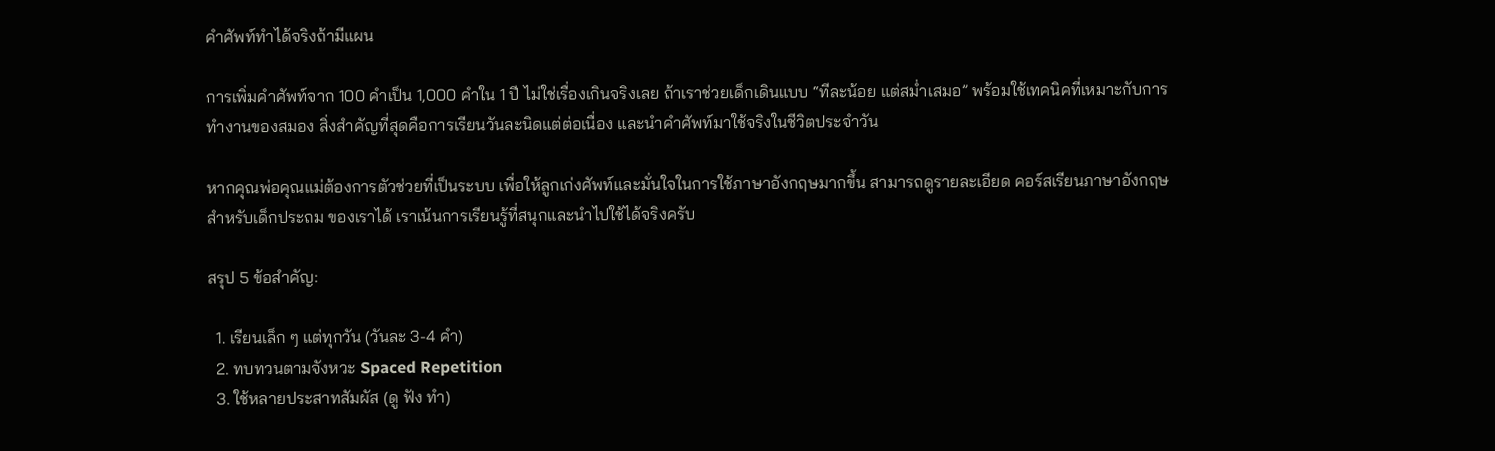คำศัพท์ทำได้จริงถ้ามีแผน

การเพิ่มคำศัพท์จาก 100 คำเป็น 1,000 คำใน 1 ปี ไม่ใช่เรื่องเกินจริงเลย ถ้าเราช่วยเด็กเดินแบบ “ทีละน้อย แต่สม่ำเสมอ” พร้อมใช้เทคนิคที่เหมาะกับการทำงานของสมอง สิ่งสำคัญที่สุดคือการเรียนวันละนิดแต่ต่อเนื่อง และนำคำศัพท์มาใช้จริงในชีวิตประจำวัน

หากคุณพ่อคุณแม่ต้องการตัวช่วยที่เป็นระบบ เพื่อให้ลูกเก่งศัพท์และมั่นใจในการใช้ภาษาอังกฤษมากขึ้น สามารถดูรายละเอียด คอร์สเรียนภาษาอังกฤษสำหรับเด็กประถม ของเราได้ เราเน้นการเรียนรู้ที่สนุกและนำไปใช้ได้จริงครับ

สรุป 5 ข้อสำคัญ:

  1. เรียนเล็ก ๆ แต่ทุกวัน (วันละ 3-4 คำ)
  2. ทบทวนตามจังหวะ Spaced Repetition
  3. ใช้หลายประสาทสัมผัส (ดู ฟัง ทำ)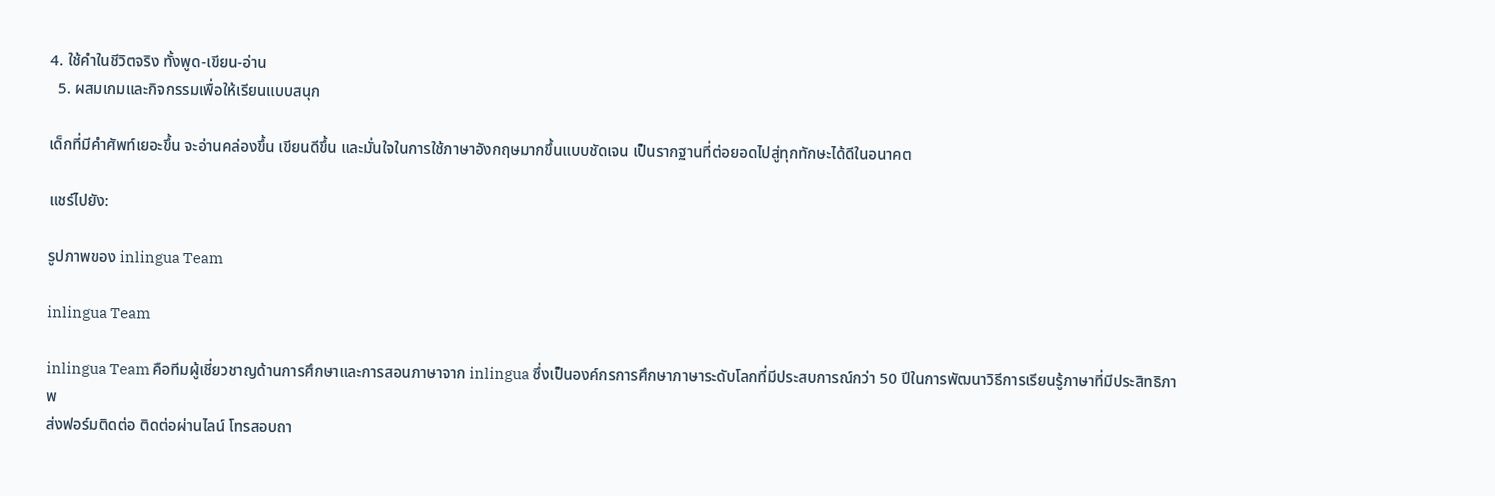4. ใช้คำในชีวิตจริง ทั้งพูด-เขียน-อ่าน
  5. ผสมเกมและกิจกรรมเพื่อให้เรียนแบบสนุก

เด็กที่มีคำศัพท์เยอะขึ้น จะอ่านคล่องขึ้น เขียนดีขึ้น และมั่นใจในการใช้ภาษาอังกฤษมากขึ้นแบบชัดเจน เป็นรากฐานที่ต่อยอดไปสู่ทุกทักษะได้ดีในอนาคต

แชร์ไปยัง:

รูปภาพของ inlingua Team

inlingua Team

inlingua Team คือทีมผู้เชี่ยวชาญด้านการศึกษาและการสอนภาษาจาก inlingua ซึ่งเป็นองค์กรการศึกษาภาษาระดับโลกที่มีประสบการณ์กว่า 50 ปีในการพัฒนาวิธีการเรียนรู้ภาษาที่มีประสิทธิภาพ
ส่งฟอร์มติดต่อ ติดต่อผ่านไลน์ โทรสอบถา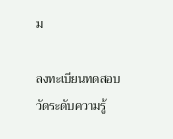ม

ลงทะเบียนทดสอบวัดระดับความรู้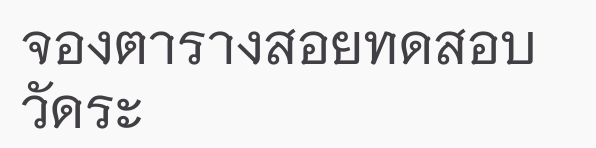จองตารางสอยทดสอบวัดระ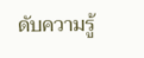ดับความรู้